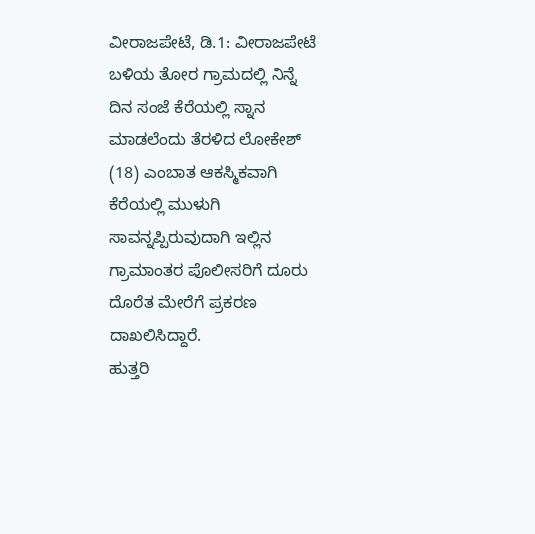ವೀರಾಜಪೇಟೆ, ಡಿ.1: ವೀರಾಜಪೇಟೆ ಬಳಿಯ ತೋರ ಗ್ರಾಮದಲ್ಲಿ ನಿನ್ನೆ ದಿನ ಸಂಜೆ ಕೆರೆಯಲ್ಲಿ ಸ್ನಾನ ಮಾಡಲೆಂದು ತೆರಳಿದ ಲೋಕೇಶ್ (18) ಎಂಬಾತ ಆಕಸ್ಮಿಕವಾಗಿ ಕೆರೆಯಲ್ಲಿ ಮುಳುಗಿ ಸಾವನ್ನಪ್ಪಿರುವುದಾಗಿ ಇಲ್ಲಿನ ಗ್ರಾಮಾಂತರ ಪೊಲೀಸರಿಗೆ ದೂರು ದೊರೆತ ಮೇರೆಗೆ ಪ್ರಕರಣ ದಾಖಲಿಸಿದ್ದಾರೆ.
ಹುತ್ತರಿ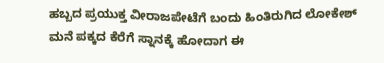ಹಬ್ಬದ ಪ್ರಯುಕ್ತ ವೀರಾಜಪೇಟೆಗೆ ಬಂದು ಹಿಂತಿರುಗಿದ ಲೋಕೇಶ್ ಮನೆ ಪಕ್ಕದ ಕೆರೆಗೆ ಸ್ನಾನಕ್ಕೆ ಹೋದಾಗ ಈ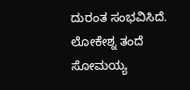ದುರಂತ ಸಂಭವಿಸಿದೆ. ಲೋಕೇಶ್ನ ತಂದೆ ಸೋಮಯ್ಯ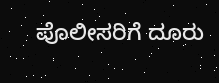ಪೊಲೀಸರಿಗೆ ದೂರು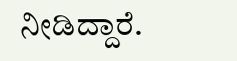ನೀಡಿದ್ದಾರೆ.